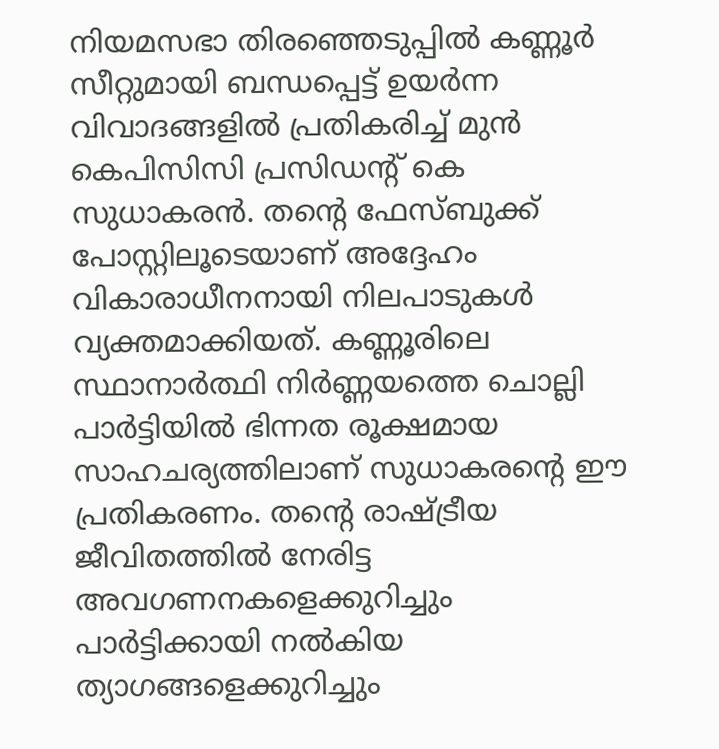നിയമസഭാ തിരഞ്ഞെടുപ്പിൽ കണ്ണൂർ സീറ്റുമായി ബന്ധപ്പെട്ട് ഉയർന്ന വിവാദങ്ങളിൽ പ്രതികരിച്ച് മുൻ കെപിസിസി പ്രസിഡന്റ് കെ സുധാകരൻ. തന്റെ ഫേസ്ബുക്ക് പോസ്റ്റിലൂടെയാണ് അദ്ദേഹം വികാരാധീനനായി നിലപാടുകൾ വ്യക്തമാക്കിയത്. കണ്ണൂരിലെ സ്ഥാനാർത്ഥി നിർണ്ണയത്തെ ചൊല്ലി പാർട്ടിയിൽ ഭിന്നത രൂക്ഷമായ സാഹചര്യത്തിലാണ് സുധാകരന്റെ ഈ പ്രതികരണം. തന്റെ രാഷ്ട്രീയ ജീവിതത്തിൽ നേരിട്ട അവഗണനകളെക്കുറിച്ചും പാർട്ടിക്കായി നൽകിയ ത്യാഗങ്ങളെക്കുറിച്ചും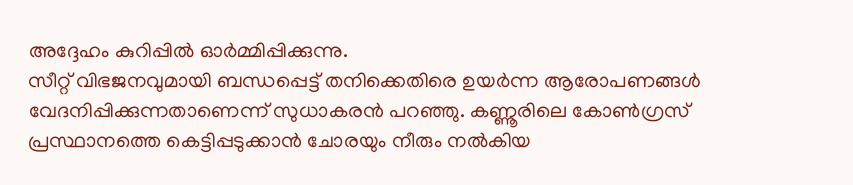അദ്ദേഹം കുറിപ്പിൽ ഓർമ്മിപ്പിക്കുന്നു.
സീറ്റ് വിഭജനവുമായി ബന്ധപ്പെട്ട് തനിക്കെതിരെ ഉയർന്ന ആരോപണങ്ങൾ വേദനിപ്പിക്കുന്നതാണെന്ന് സുധാകരൻ പറഞ്ഞു. കണ്ണൂരിലെ കോൺഗ്രസ് പ്രസ്ഥാനത്തെ കെട്ടിപ്പടുക്കാൻ ചോരയും നീരും നൽകിയ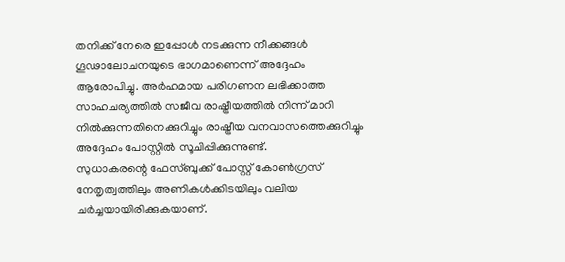തനിക്ക് നേരെ ഇപ്പോൾ നടക്കുന്ന നീക്കങ്ങൾ ഗൂഢാലോചനയുടെ ഭാഗമാണെന്ന് അദ്ദേഹം ആരോപിച്ചു. അർഹമായ പരിഗണന ലഭിക്കാത്ത സാഹചര്യത്തിൽ സജീവ രാഷ്ട്രീയത്തിൽ നിന്ന് മാറി നിൽക്കുന്നതിനെക്കുറിച്ചും രാഷ്ട്രീയ വനവാസത്തെക്കുറിച്ചും അദ്ദേഹം പോസ്റ്റിൽ സൂചിപ്പിക്കുന്നുണ്ട്.
സുധാകരന്റെ ഫേസ്ബുക്ക് പോസ്റ്റ് കോൺഗ്രസ് നേതൃത്വത്തിലും അണികൾക്കിടയിലും വലിയ ചർച്ചയായിരിക്കുകയാണ്.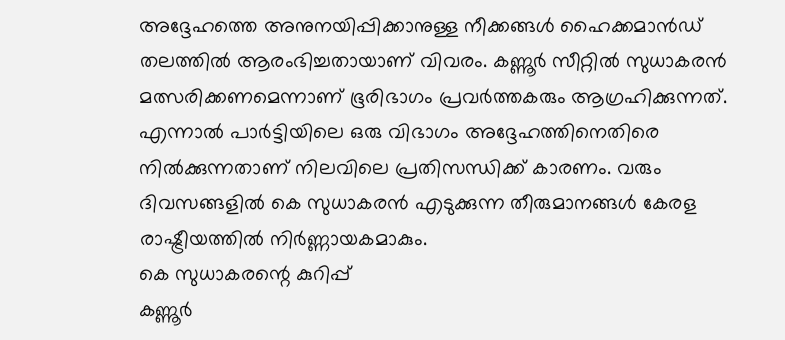അദ്ദേഹത്തെ അനുനയിപ്പിക്കാനുള്ള നീക്കങ്ങൾ ഹൈക്കമാൻഡ് തലത്തിൽ ആരംഭിച്ചതായാണ് വിവരം. കണ്ണൂർ സീറ്റിൽ സുധാകരൻ മത്സരിക്കണമെന്നാണ് ഭൂരിഭാഗം പ്രവർത്തകരും ആഗ്രഹിക്കുന്നത്. എന്നാൽ പാർട്ടിയിലെ ഒരു വിഭാഗം അദ്ദേഹത്തിനെതിരെ നിൽക്കുന്നതാണ് നിലവിലെ പ്രതിസന്ധിക്ക് കാരണം. വരും ദിവസങ്ങളിൽ കെ സുധാകരൻ എടുക്കുന്ന തീരുമാനങ്ങൾ കേരള രാഷ്ട്രീയത്തിൽ നിർണ്ണായകമാകും.
കെ സുധാകരന്റെ കുറിപ്പ്
കണ്ണൂർ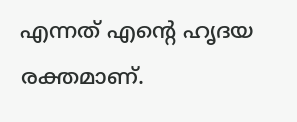എന്നത് എന്റെ ഹൃദയ രക്തമാണ്.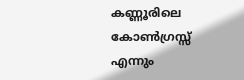കണ്ണൂരിലെ കോൺഗ്രസ്സ് എന്നും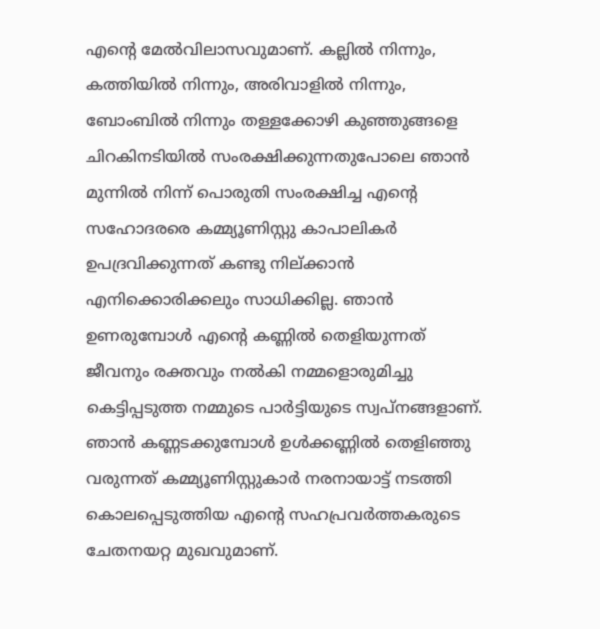എന്റെ മേൽവിലാസവുമാണ്. കല്ലിൽ നിന്നും, കത്തിയിൽ നിന്നും, അരിവാളിൽ നിന്നും, ബോംബിൽ നിന്നും തള്ളക്കോഴി കുഞ്ഞുങ്ങളെ ചിറകിനടിയിൽ സംരക്ഷിക്കുന്നതുപോലെ ഞാൻ മുന്നിൽ നിന്ന് പൊരുതി സംരക്ഷിച്ച എന്റെ സഹോദരരെ കമ്മ്യൂണിസ്റ്റു കാപാലികർ ഉപദ്രവിക്കുന്നത് കണ്ടു നില്ക്കാൻ എനിക്കൊരിക്കലും സാധിക്കില്ല. ഞാൻ ഉണരുമ്പോൾ എന്റെ കണ്ണിൽ തെളിയുന്നത് ജീവനും രക്തവും നൽകി നമ്മളൊരുമിച്ചു കെട്ടിപ്പടുത്ത നമ്മുടെ പാർട്ടിയുടെ സ്വപ്നങ്ങളാണ്. ഞാൻ കണ്ണടക്കുമ്പോൾ ഉൾക്കണ്ണിൽ തെളിഞ്ഞു വരുന്നത് കമ്മ്യൂണിസ്റ്റുകാർ നരനായാട്ട് നടത്തി കൊലപ്പെടുത്തിയ എന്റെ സഹപ്രവർത്തകരുടെ ചേതനയറ്റ മുഖവുമാണ്.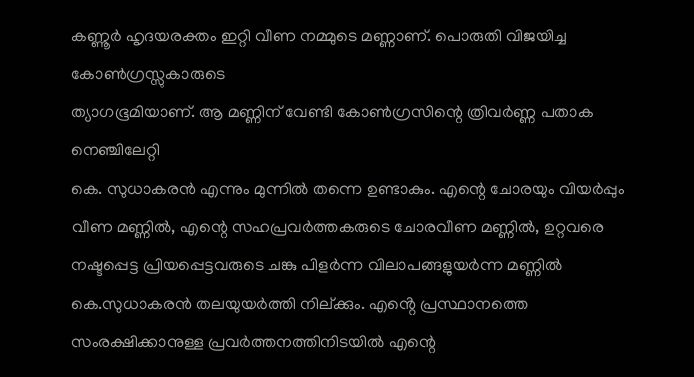കണ്ണൂർ ഹൃദയരക്തം ഇറ്റി വീണ നമ്മുടെ മണ്ണാണ്. പൊരുതി വിജയിച്ച കോൺഗ്രസ്സുകാരുടെ
ത്യാഗഭൂമിയാണ്. ആ മണ്ണിന് വേണ്ടി കോൺഗ്രസിന്റെ ത്രിവർണ്ണ പതാക നെഞ്ചിലേറ്റി
കെ. സുധാകരൻ എന്നും മുന്നിൽ തന്നെ ഉണ്ടാകും. എന്റെ ചോരയും വിയർപ്പും വീണ മണ്ണിൽ, എന്റെ സഹപ്രവർത്തകരുടെ ചോരവീണ മണ്ണിൽ, ഉറ്റവരെ നഷ്ടപ്പെട്ട പ്രിയപ്പെട്ടവരുടെ ചങ്കു പിളർന്ന വിലാപങ്ങളുയർന്ന മണ്ണിൽ കെ.സുധാകരൻ തലയുയർത്തി നില്ക്കും. എൻ്റെ പ്രസ്ഥാനത്തെ സംരക്ഷിക്കാനുള്ള പ്രവർത്തനത്തിനിടയിൽ എന്റെ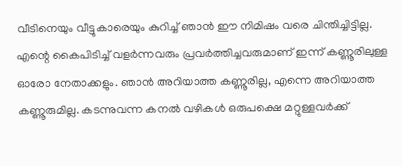വീടിനെയും വീട്ടുകാരെയും കുറിച്ച് ഞാൻ ഈ നിമിഷം വരെ ചിന്തിച്ചിട്ടില്ല. എന്റെ കൈപിടിച്ച് വളർന്നവരും പ്രവർത്തിച്ചവരുമാണ് ഇന്ന് കണ്ണൂരിലുള്ള ഓരോ നേതാക്കളും. ഞാൻ അറിയാത്ത കണ്ണൂരില്ല, എന്നെ അറിയാത്ത കണ്ണൂരുമില്ല. കടന്നുവന്ന കനൽ വഴികൾ ഒരുപക്ഷെ മറ്റുള്ളവർക്ക്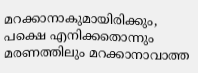മറക്കാനാകുമായിരിക്കും, പക്ഷെ എനിക്കതൊന്നും മരണത്തിലും മറക്കാനാവാത്ത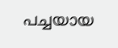പച്ചയായ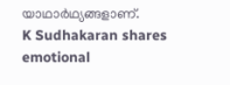യാഥാർഥ്യങ്ങളാണ്.
K Sudhakaran shares emotional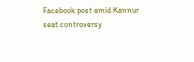Facebook post amid Kannur seat controversy